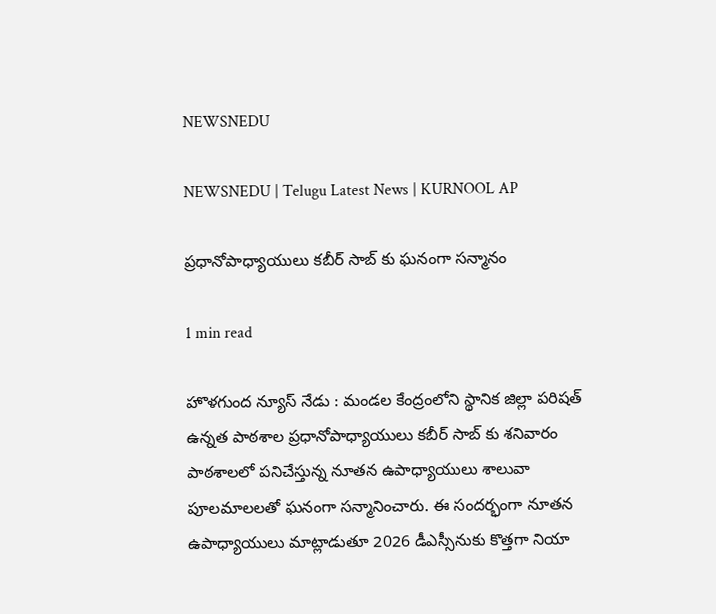NEWSNEDU

NEWSNEDU | Telugu Latest News | KURNOOL AP

ప్రధానోపాధ్యాయులు కబీర్ సాబ్ కు ఘనంగా సన్మానం

1 min read

హొళగుంద న్యూస్ నేడు : మండల కేంద్రంలోని స్థానిక జిల్లా పరిషత్ ఉన్నత పాఠశాల ప్రధానోపాధ్యాయులు కబీర్ సాబ్ కు శనివారం పాఠశాలలో పనిచేస్తున్న నూతన ఉపాధ్యాయులు శాలువా పూలమాలలతో ఘనంగా సన్మానించారు. ఈ సందర్భంగా నూతన ఉపాధ్యాయులు మాట్లాడుతూ 2026 డీఎస్సీనుకు కొత్తగా నియా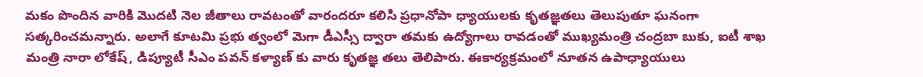మకం పొందిన వారికి మొదటి నెల జీతాలు రావటంతో వారందరూ కలిసి ప్రధానోపా ధ్యాయులకు కృతజ్ఞతలు తెలుపుతూ ఘనంగా సత్కరించమన్నారు. అలాగే కూటమి ప్రభు త్వంలో మెగా డీఎస్సీ ద్వారా తమకు ఉద్యోగాలు రావడంతో ముఖ్యమంత్రి చంద్రబా బుకు, ఐటీ శాఖ మంత్రి నారా లోకేష్, డిప్యూటీ సీఎం పవన్ కళ్యాణ్ కు వారు కృతజ్ఞ తలు తెలిపారు. ఈకార్యక్రమంలో నూతన ఉపాధ్యాయులు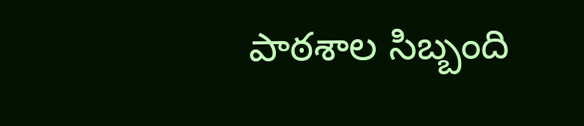పాఠశాల సిబ్బంది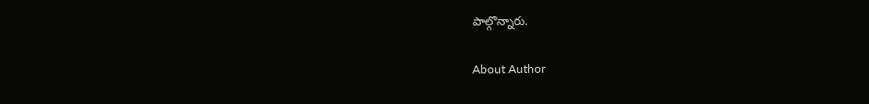పాల్గొన్నారు.

About Author